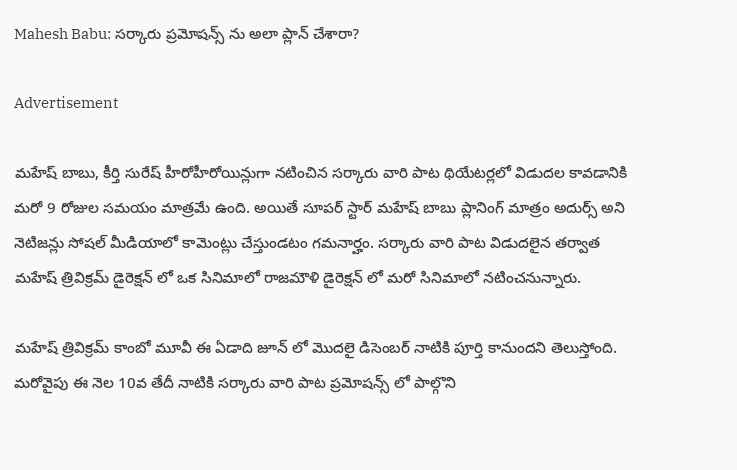Mahesh Babu: సర్కారు ప్రమోషన్స్ ను అలా ప్లాన్ చేశారా?

Advertisement

మహేష్ బాబు, కీర్తి సురేష్ హీరోహీరోయిన్లుగా నటించిన సర్కారు వారి పాట థియేటర్లలో విడుదల కావడానికి మరో 9 రోజుల సమయం మాత్రమే ఉంది. అయితే సూపర్ స్టార్ మహేష్ బాబు ప్లానింగ్ మాత్రం అదుర్స్ అని నెటిజన్లు సోషల్ మీడియాలో కామెంట్లు చేస్తుండటం గమనార్హం. సర్కారు వారి పాట విడుదలైన తర్వాత మహేష్ త్రివిక్రమ్ డైరెక్షన్ లో ఒక సినిమాలో రాజమౌళి డైరెక్షన్ లో మరో సినిమాలో నటించనున్నారు.

మహేష్ త్రివిక్రమ్ కాంబో మూవీ ఈ ఏడాది జూన్ లో మొదలై డిసెంబర్ నాటికి పూర్తి కానుందని తెలుస్తోంది. మరోవైపు ఈ నెల 10వ తేదీ నాటికి సర్కారు వారి పాట ప్రమోషన్స్ లో పాల్గొని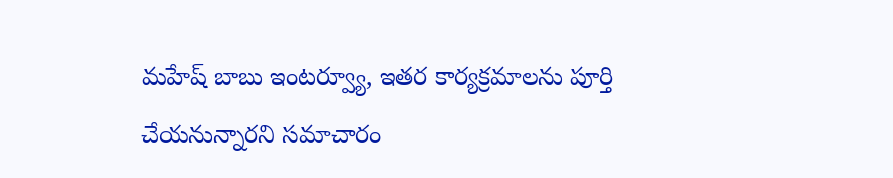మహేష్ బాబు ఇంటర్వ్యూ, ఇతర కార్యక్రమాలను పూర్తి చేయనున్నారని సమాచారం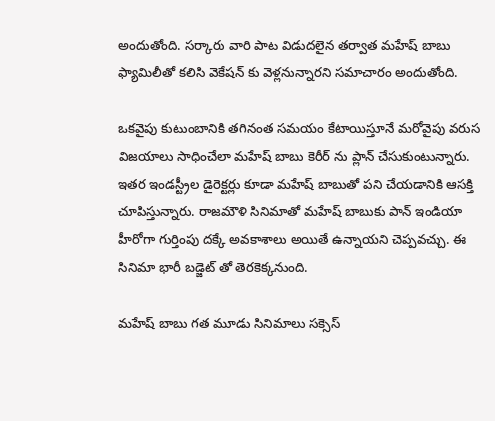అందుతోంది. సర్కారు వారి పాట విడుదలైన తర్వాత మహేష్ బాబు ఫ్యామిలీతో కలిసి వెకేషన్ కు వెళ్లనున్నారని సమాచారం అందుతోంది.

ఒకవైపు కుటుంబానికి తగినంత సమయం కేటాయిస్తూనే మరోవైపు వరుస విజయాలు సాధించేలా మహేష్ బాబు కెరీర్ ను ప్లాన్ చేసుకుంటున్నారు. ఇతర ఇండస్ట్రీల డైరెక్టర్లు కూడా మహేష్ బాబుతో పని చేయడానికి ఆసక్తి చూపిస్తున్నారు. రాజమౌళి సినిమాతో మహేష్ బాబుకు పాన్ ఇండియా హీరోగా గుర్తింపు దక్కే అవకాశాలు అయితే ఉన్నాయని చెప్పవచ్చు. ఈ సినిమా భారీ బడ్జెట్ తో తెరకెక్కనుంది.

మహేష్ బాబు గత మూడు సినిమాలు సక్సెస్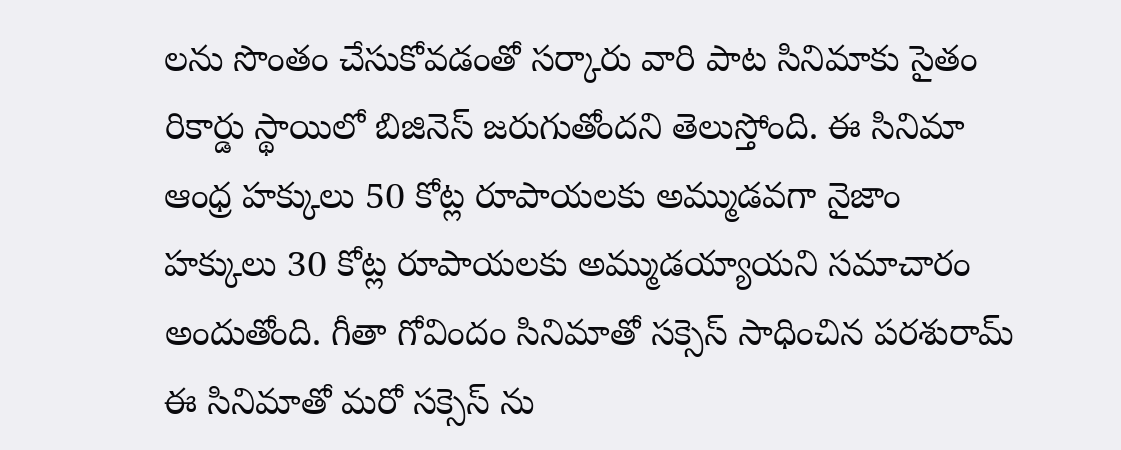లను సొంతం చేసుకోవడంతో సర్కారు వారి పాట సినిమాకు సైతం రికార్డు స్థాయిలో బిజినెస్ జరుగుతోందని తెలుస్తోంది. ఈ సినిమా ఆంధ్ర హక్కులు 50 కోట్ల రూపాయలకు అమ్ముడవగా నైజాం హక్కులు 30 కోట్ల రూపాయలకు అమ్ముడయ్యాయని సమాచారం అందుతోంది. గీతా గోవిందం సినిమాతో సక్సెస్ సాధించిన పరశురామ్ ఈ సినిమాతో మరో సక్సెస్ ను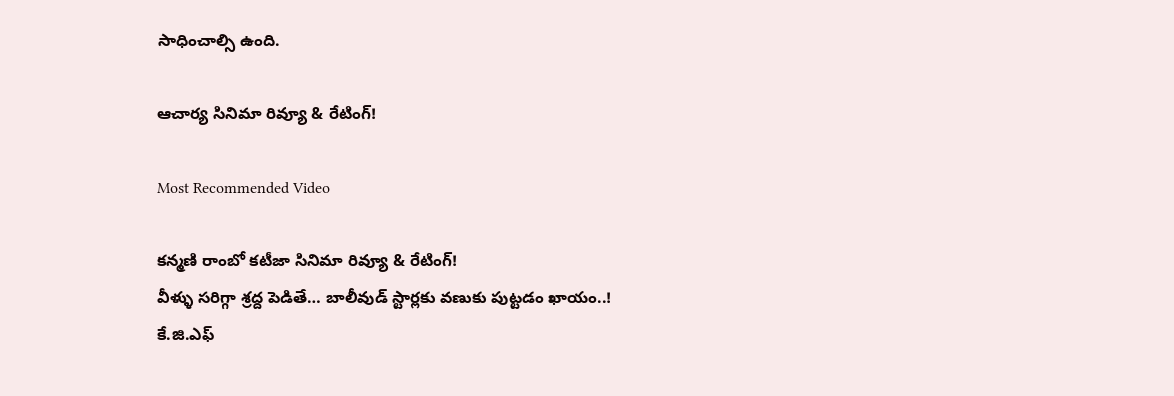సాధించాల్సి ఉంది.

ఆచార్య సినిమా రివ్యూ & రేటింగ్!

Most Recommended Video

కన్మణి రాంబో కటీజా సినిమా రివ్యూ & రేటింగ్!
వీళ్ళు సరిగ్గా శ్రద్ద పెడితే… బాలీవుడ్ స్టార్లకు వణుకు పుట్టడం ఖాయం..!
కే.జి.ఎఫ్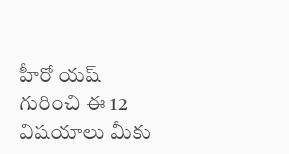హీరో యష్ గురించి ఈ 12 విషయాలు మీకు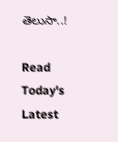తెలుసా..!

Read Today's Latest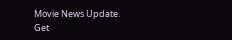Movie News Update. Get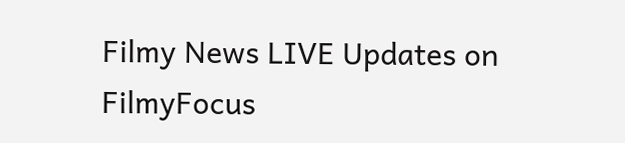Filmy News LIVE Updates on FilmyFocus